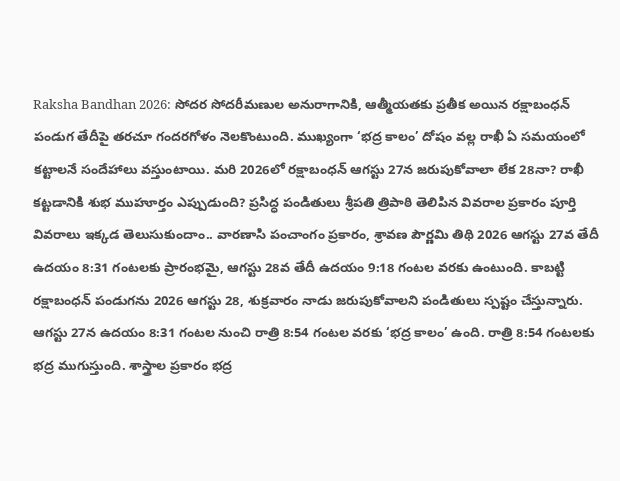Raksha Bandhan 2026: సోదర సోదరీమణుల అనురాగానికి, ఆత్మీయతకు ప్రతీక అయిన రక్షాబంధన్ పండుగ తేదీపై తరచూ గందరగోళం నెలకొంటుంది. ముఖ్యంగా ‘భద్ర కాలం’ దోషం వల్ల రాఖీ ఏ సమయంలో కట్టాలనే సందేహాలు వస్తుంటాయి. మరి 2026లో రక్షాబంధన్ ఆగస్టు 27న జరుపుకోవాలా లేక 28నా? రాఖీ కట్టడానికి శుభ ముహూర్తం ఎప్పుడుంది? ప్రసిద్ధ పండితులు శ్రీపతి త్రిపాఠి తెలిపిన వివరాల ప్రకారం పూర్తి వివరాలు ఇక్కడ తెలుసుకుందాం.. వారణాసి పంచాంగం ప్రకారం, శ్రావణ పౌర్ణమి తిథి 2026 ఆగస్టు 27వ తేదీ ఉదయం 8:31 గంటలకు ప్రారంభమై, ఆగస్టు 28వ తేదీ ఉదయం 9:18 గంటల వరకు ఉంటుంది. కాబట్టి రక్షాబంధన్ పండుగను 2026 ఆగస్టు 28, శుక్రవారం నాడు జరుపుకోవాలని పండితులు స్పష్టం చేస్తున్నారు. ఆగస్టు 27న ఉదయం 8:31 గంటల నుంచి రాత్రి 8:54 గంటల వరకు ‘భద్ర కాలం’ ఉంది. రాత్రి 8:54 గంటలకు భద్ర ముగుస్తుంది. శాస్త్రాల ప్రకారం భద్ర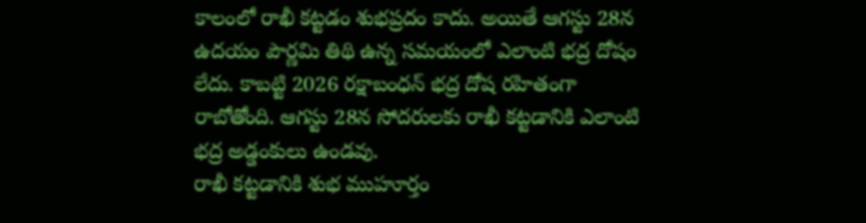కాలంలో రాఖీ కట్టడం శుభప్రదం కాదు. అయితే ఆగస్టు 28న ఉదయం పౌర్ణమి తిథి ఉన్న సమయంలో ఎలాంటి భద్ర దోషం లేదు. కాబట్టి 2026 రక్షాబంధన్ భద్ర దోష రహితంగా రాబోతోంది. ఆగస్టు 28న సోదరులకు రాఖీ కట్టడానికి ఎలాంటి భద్ర అడ్డంకులు ఉండవు.
రాఖీ కట్టడానికి శుభ ముహూర్తం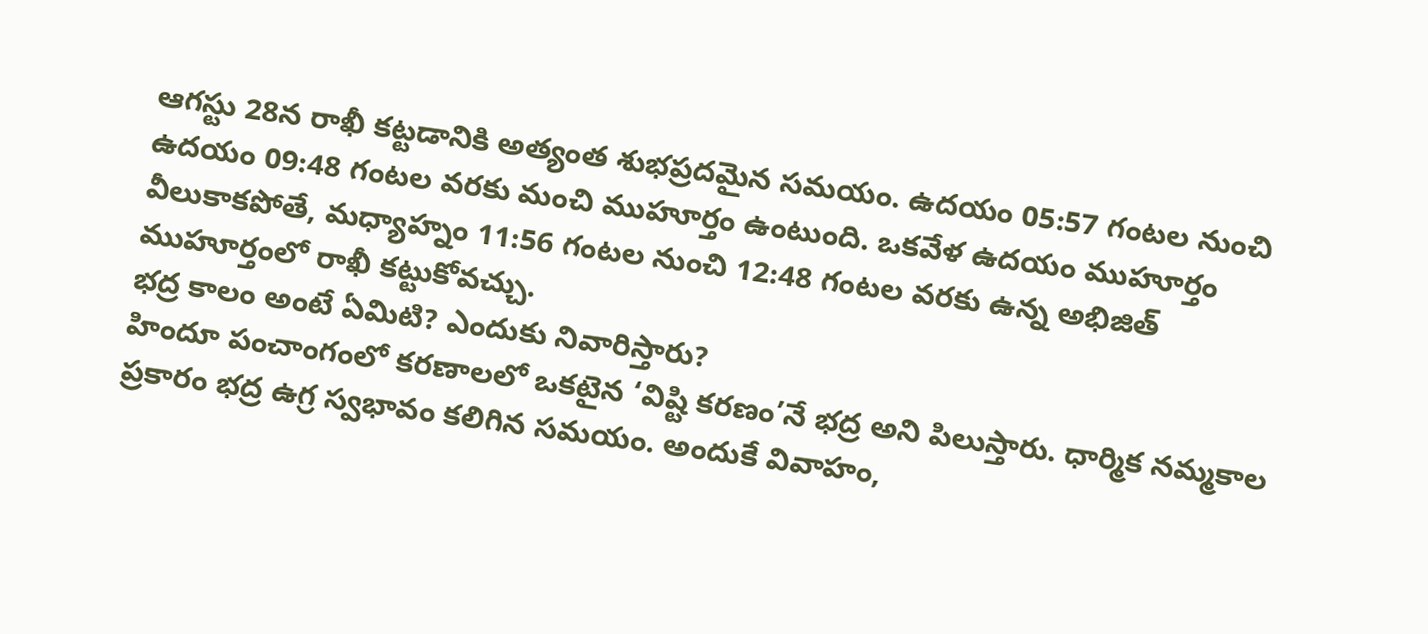ఆగస్టు 28న రాఖీ కట్టడానికి అత్యంత శుభప్రదమైన సమయం. ఉదయం 05:57 గంటల నుంచి ఉదయం 09:48 గంటల వరకు మంచి ముహూర్తం ఉంటుంది. ఒకవేళ ఉదయం ముహూర్తం వీలుకాకపోతే, మధ్యాహ్నం 11:56 గంటల నుంచి 12:48 గంటల వరకు ఉన్న అభిజిత్ ముహూర్తంలో రాఖీ కట్టుకోవచ్చు.
భద్ర కాలం అంటే ఏమిటి? ఎందుకు నివారిస్తారు?
హిందూ పంచాంగంలో కరణాలలో ఒకటైన ‘విష్టి కరణం’నే భద్ర అని పిలుస్తారు. ధార్మిక నమ్మకాల ప్రకారం భద్ర ఉగ్ర స్వభావం కలిగిన సమయం. అందుకే వివాహం,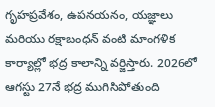గృహప్రవేశం, ఉపనయనం, యజ్ఞాలు మరియు రక్షాబంధన్ వంటి మాంగళిక కార్యాల్లో భద్ర కాలాన్ని వర్జిస్తారు. 2026లో ఆగస్టు 27నే భద్ర ముగిసిపోతుంది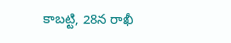కాబట్టి, 28న రాఖీ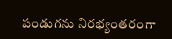పండుగను నిరభ్యంతరంగా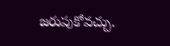జరుపుకోవచ్చు.